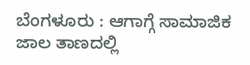ಬೆಂಗಳೂರು : ಆಗಾಗ್ಗೆ ಸಾಮಾಜಿಕ ಜಾಲ ತಾಣದಲ್ಲಿ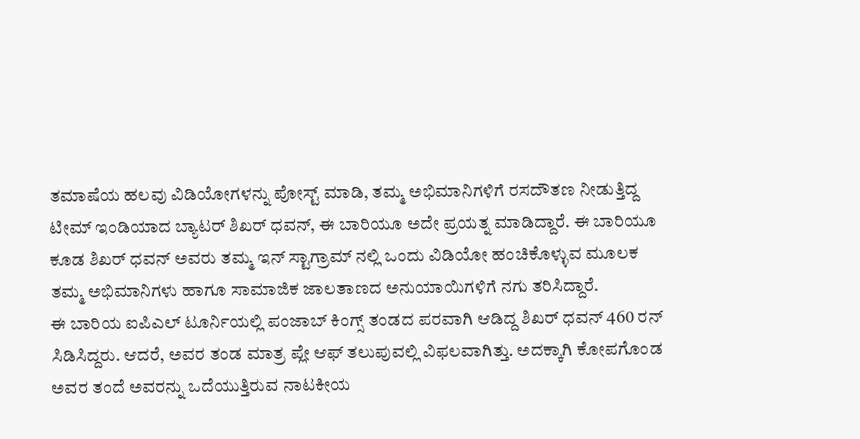ತಮಾಷೆಯ ಹಲವು ವಿಡಿಯೋಗಳನ್ನು ಪೋಸ್ಟ್ ಮಾಡಿ, ತಮ್ಮ ಅಭಿಮಾನಿಗಳಿಗೆ ರಸದೌತಣ ನೀಡುತ್ತಿದ್ದ ಟೀಮ್ ಇಂಡಿಯಾದ ಬ್ಯಾಟರ್ ಶಿಖರ್ ಧವನ್, ಈ ಬಾರಿಯೂ ಅದೇ ಪ್ರಯತ್ನ ಮಾಡಿದ್ದಾರೆ. ಈ ಬಾರಿಯೂ ಕೂಡ ಶಿಖರ್ ಧವನ್ ಅವರು ತಮ್ಮ ಇನ್ ಸ್ಟಾಗ್ರಾಮ್ ನಲ್ಲಿ ಒಂದು ವಿಡಿಯೋ ಹಂಚಿಕೊಳ್ಳುವ ಮೂಲಕ ತಮ್ಮ ಅಭಿಮಾನಿಗಳು ಹಾಗೂ ಸಾಮಾಜಿಕ ಜಾಲತಾಣದ ಅನುಯಾಯಿಗಳಿಗೆ ನಗು ತರಿಸಿದ್ದಾರೆ.
ಈ ಬಾರಿಯ ಐಪಿಎಲ್ ಟೂರ್ನಿಯಲ್ಲಿ ಪಂಜಾಬ್ ಕಿಂಗ್ಸ್ ತಂಡದ ಪರವಾಗಿ ಆಡಿದ್ದ ಶಿಖರ್ ಧವನ್ 460 ರನ್ ಸಿಡಿಸಿದ್ದರು. ಆದರೆ, ಅವರ ತಂಡ ಮಾತ್ರ ಪ್ಲೇ ಆಫ್ ತಲುಪುವಲ್ಲಿ ವಿಫಲವಾಗಿತ್ತು. ಅದಕ್ಕಾಗಿ ಕೋಪಗೊಂಡ ಅವರ ತಂದೆ ಅವರನ್ನು ಒದೆಯುತ್ತಿರುವ ನಾಟಕೀಯ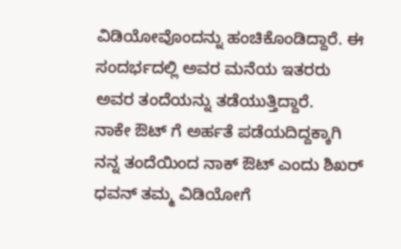ವಿಡಿಯೋವೊಂದನ್ನು ಹಂಚಿಕೊಂಡಿದ್ದಾರೆ. ಈ
ಸಂದರ್ಭದಲ್ಲಿ ಅವರ ಮನೆಯ ಇತರರು ಅವರ ತಂದೆಯನ್ನು ತಡೆಯುತ್ತಿದ್ದಾರೆ.
ನಾಕೇ ಔಟ್ ಗೆ ಅರ್ಹತೆ ಪಡೆಯದಿದ್ದಕ್ಕಾಗಿ ನನ್ನ ತಂದೆಯಿಂದ ನಾಕ್ ಔಟ್ ಎಂದು ಶಿಖರ್ ಧವನ್ ತಮ್ಮ ವಿಡಿಯೋಗೆ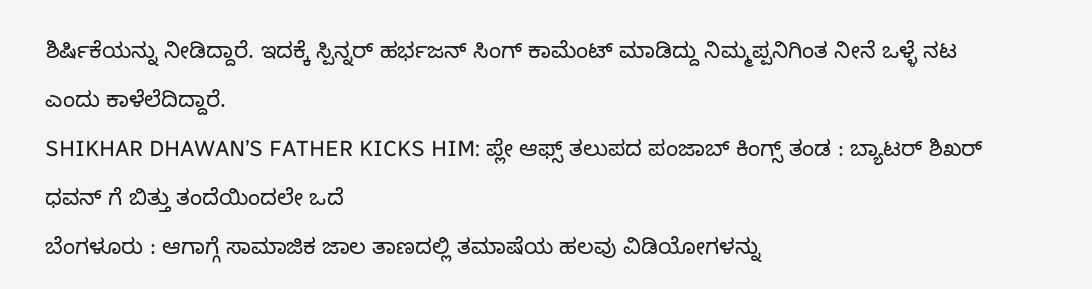ಶಿರ್ಷಿಕೆಯನ್ನು ನೀಡಿದ್ದಾರೆ. ಇದಕ್ಕೆ ಸ್ಪಿನ್ನರ್ ಹರ್ಭಜನ್ ಸಿಂಗ್ ಕಾಮೆಂಟ್ ಮಾಡಿದ್ದು ನಿಮ್ಮಪ್ಪನಿಗಿಂತ ನೀನೆ ಒಳ್ಳೆ ನಟ ಎಂದು ಕಾಳೆಲೆದಿದ್ದಾರೆ.
SHIKHAR DHAWAN’S FATHER KICKS HIM: ಪ್ಲೇ ಆಫ್ಸ್ ತಲುಪದ ಪಂಜಾಬ್ ಕಿಂಗ್ಸ್ ತಂಡ : ಬ್ಯಾಟರ್ ಶಿಖರ್ ಧವನ್ ಗೆ ಬಿತ್ತು ತಂದೆಯಿಂದಲೇ ಒದೆ
ಬೆಂಗಳೂರು : ಆಗಾಗ್ಗೆ ಸಾಮಾಜಿಕ ಜಾಲ ತಾಣದಲ್ಲಿ ತಮಾಷೆಯ ಹಲವು ವಿಡಿಯೋಗಳನ್ನು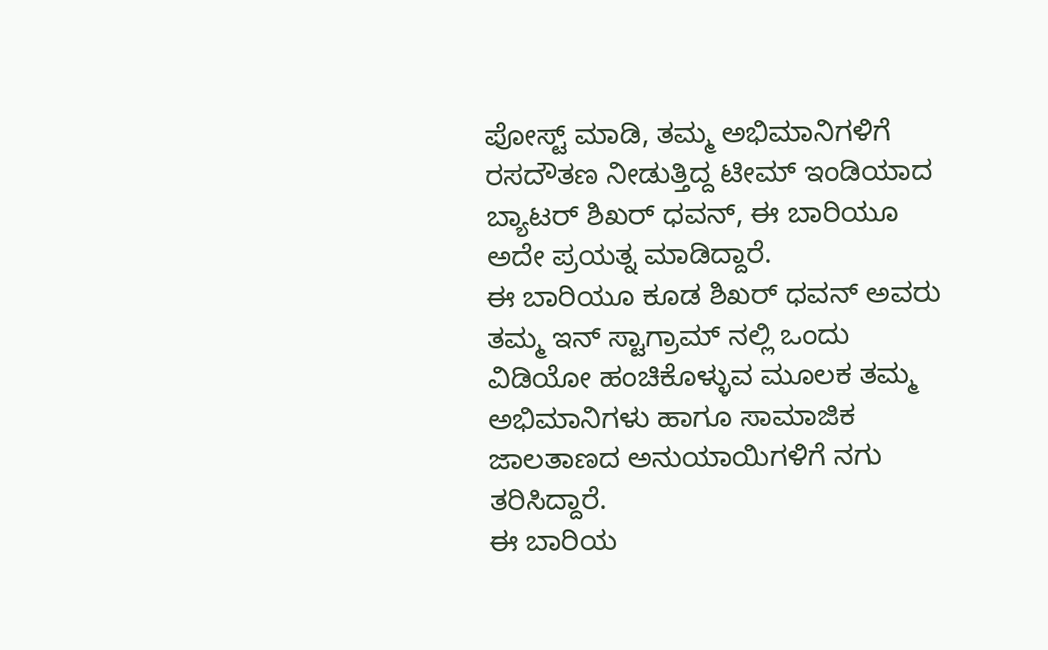ಪೋಸ್ಟ್ ಮಾಡಿ, ತಮ್ಮ ಅಭಿಮಾನಿಗಳಿಗೆ ರಸದೌತಣ ನೀಡುತ್ತಿದ್ದ ಟೀಮ್ ಇಂಡಿಯಾದ ಬ್ಯಾಟರ್ ಶಿಖರ್ ಧವನ್, ಈ ಬಾರಿಯೂ ಅದೇ ಪ್ರಯತ್ನ ಮಾಡಿದ್ದಾರೆ.
ಈ ಬಾರಿಯೂ ಕೂಡ ಶಿಖರ್ ಧವನ್ ಅವರು ತಮ್ಮ ಇನ್ ಸ್ಟಾಗ್ರಾಮ್ ನಲ್ಲಿ ಒಂದು ವಿಡಿಯೋ ಹಂಚಿಕೊಳ್ಳುವ ಮೂಲಕ ತಮ್ಮ ಅಭಿಮಾನಿಗಳು ಹಾಗೂ ಸಾಮಾಜಿಕ ಜಾಲತಾಣದ ಅನುಯಾಯಿಗಳಿಗೆ ನಗು ತರಿಸಿದ್ದಾರೆ.
ಈ ಬಾರಿಯ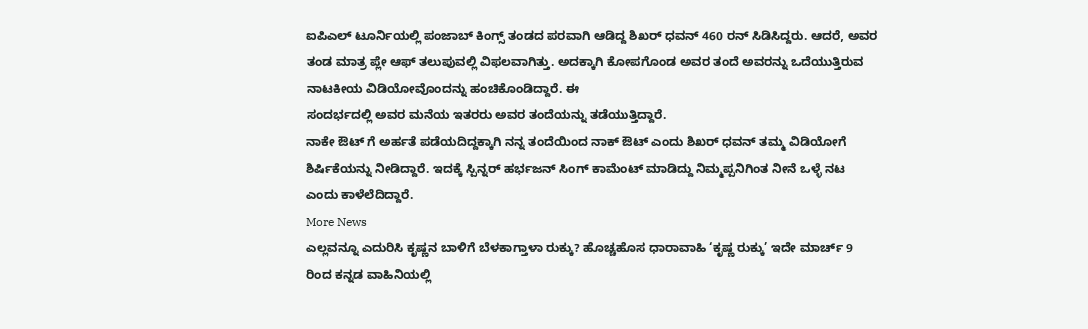ಐಪಿಎಲ್ ಟೂರ್ನಿಯಲ್ಲಿ ಪಂಜಾಬ್ ಕಿಂಗ್ಸ್ ತಂಡದ ಪರವಾಗಿ ಆಡಿದ್ದ ಶಿಖರ್ ಧವನ್ 460 ರನ್ ಸಿಡಿಸಿದ್ದರು. ಆದರೆ, ಅವರ ತಂಡ ಮಾತ್ರ ಪ್ಲೇ ಆಫ್ ತಲುಪುವಲ್ಲಿ ವಿಫಲವಾಗಿತ್ತು. ಅದಕ್ಕಾಗಿ ಕೋಪಗೊಂಡ ಅವರ ತಂದೆ ಅವರನ್ನು ಒದೆಯುತ್ತಿರುವ ನಾಟಕೀಯ ವಿಡಿಯೋವೊಂದನ್ನು ಹಂಚಿಕೊಂಡಿದ್ದಾರೆ. ಈ
ಸಂದರ್ಭದಲ್ಲಿ ಅವರ ಮನೆಯ ಇತರರು ಅವರ ತಂದೆಯನ್ನು ತಡೆಯುತ್ತಿದ್ದಾರೆ.
ನಾಕೇ ಔಟ್ ಗೆ ಅರ್ಹತೆ ಪಡೆಯದಿದ್ದಕ್ಕಾಗಿ ನನ್ನ ತಂದೆಯಿಂದ ನಾಕ್ ಔಟ್ ಎಂದು ಶಿಖರ್ ಧವನ್ ತಮ್ಮ ವಿಡಿಯೋಗೆ ಶಿರ್ಷಿಕೆಯನ್ನು ನೀಡಿದ್ದಾರೆ. ಇದಕ್ಕೆ ಸ್ಪಿನ್ನರ್ ಹರ್ಭಜನ್ ಸಿಂಗ್ ಕಾಮೆಂಟ್ ಮಾಡಿದ್ದು ನಿಮ್ಮಪ್ಪನಿಗಿಂತ ನೀನೆ ಒಳ್ಳೆ ನಟ ಎಂದು ಕಾಳೆಲೆದಿದ್ದಾರೆ.
More News
ಎಲ್ಲವನ್ನೂ ಎದುರಿಸಿ ಕೃಷ್ಣನ ಬಾಳಿಗೆ ಬೆಳಕಾಗ್ತಾಳಾ ರುಕ್ಕು? ಹೊಚ್ಚಹೊಸ ಧಾರಾವಾಹಿ ‘ಕೃಷ್ಣ ರುಕ್ಕು’ ಇದೇ ಮಾರ್ಚ್ 9 ರಿಂದ ಕನ್ನಡ ವಾಹಿನಿಯಲ್ಲಿ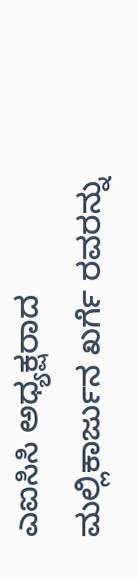ಎಐಸಿಸಿ ಅಧ್ಯಕ್ಷರಾದ ಮಲ್ಲಿಕಾರ್ಜುನ ಖರ್ಗೆ ರವರನ್ನು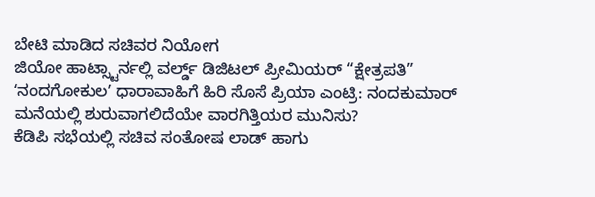ಬೇಟಿ ಮಾಡಿದ ಸಚಿವರ ನಿಯೋಗ
ಜಿಯೋ ಹಾಟ್ಸ್ಟಾರ್ನಲ್ಲಿ ವರ್ಲ್ಡ್ ಡಿಜಿಟಲ್ ಪ್ರೀಮಿಯರ್ “ಕ್ಷೇತ್ರಪತಿ”
ʻನಂದಗೋಕುಲʼ ಧಾರಾವಾಹಿಗೆ ಹಿರಿ ಸೊಸೆ ಪ್ರಿಯಾ ಎಂಟ್ರಿ: ನಂದಕುಮಾರ್ ಮನೆಯಲ್ಲಿ ಶುರುವಾಗಲಿದೆಯೇ ವಾರಗಿತ್ತಿಯರ ಮುನಿಸು?
ಕೆಡಿಪಿ ಸಭೆಯಲ್ಲಿ ಸಚಿವ ಸಂತೋಷ ಲಾಡ್ ಹಾಗು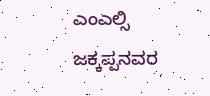ಎಂಎಲ್ಸಿ ಜಕ್ಕಪ್ಪನವರ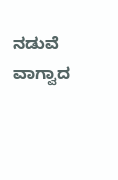ನಡುವೆ ವಾಗ್ವಾದ